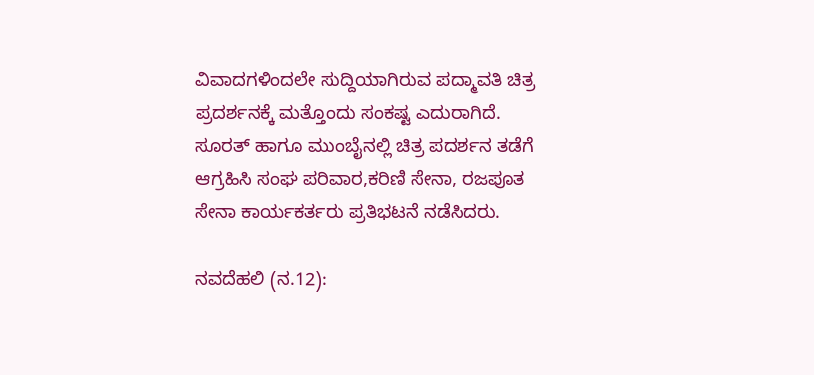ವಿವಾದಗಳಿಂದಲೇ ಸುದ್ದಿಯಾಗಿರುವ ಪದ್ಮಾವತಿ ಚಿತ್ರ ಪ್ರದರ್ಶನಕ್ಕೆ ಮತ್ತೊಂದು ಸಂಕಷ್ಟ ಎದುರಾಗಿದೆ. ಸೂರತ್ ಹಾಗೂ ಮುಂಬೈನಲ್ಲಿ ಚಿತ್ರ ಪದರ್ಶನ ತಡೆಗೆ ಆಗ್ರಹಿಸಿ ಸಂಘ ಪರಿವಾರ,ಕರಿಣಿ ಸೇನಾ, ರಜಪೂತ ಸೇನಾ ಕಾರ್ಯಕರ್ತರು ಪ್ರತಿಭಟನೆ ನಡೆಸಿದರು.

ನವದೆಹಲಿ (ನ.12):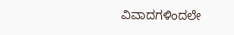ವಿವಾದಗಳಿಂದಲೇ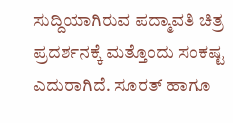ಸುದ್ದಿಯಾಗಿರುವ ಪದ್ಮಾವತಿ ಚಿತ್ರ ಪ್ರದರ್ಶನಕ್ಕೆ ಮತ್ತೊಂದು ಸಂಕಷ್ಟ ಎದುರಾಗಿದೆ. ಸೂರತ್ ಹಾಗೂ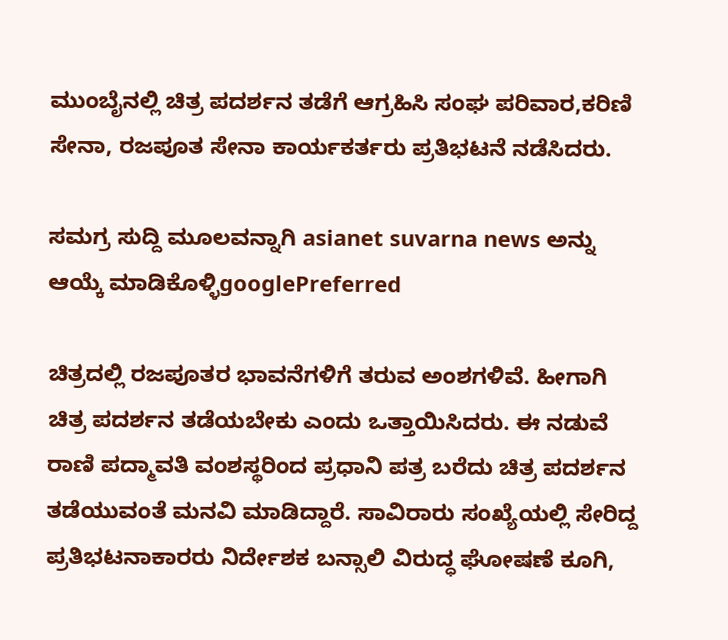ಮುಂಬೈನಲ್ಲಿ ಚಿತ್ರ ಪದರ್ಶನ ತಡೆಗೆ ಆಗ್ರಹಿಸಿ ಸಂಘ ಪರಿವಾರ,ಕರಿಣಿ ಸೇನಾ, ರಜಪೂತ ಸೇನಾ ಕಾರ್ಯಕರ್ತರು ಪ್ರತಿಭಟನೆ ನಡೆಸಿದರು.

ಸಮಗ್ರ ಸುದ್ದಿ ಮೂಲವನ್ನಾಗಿ asianet suvarna news ಅನ್ನು ಆಯ್ಕೆ ಮಾಡಿಕೊಳ್ಳಿgooglePreferred

ಚಿತ್ರದಲ್ಲಿ ರಜಪೂತರ ಭಾವನೆಗಳಿಗೆ ತರುವ ಅಂಶಗಳಿವೆ. ಹೀಗಾಗಿ ಚಿತ್ರ ಪದರ್ಶನ ತಡೆಯಬೇಕು ಎಂದು ಒತ್ತಾಯಿಸಿದರು. ಈ ನಡುವೆ ರಾಣಿ ಪದ್ಮಾವತಿ ವಂಶಸ್ಥರಿಂದ ಪ್ರಧಾನಿ ಪತ್ರ ಬರೆದು ಚಿತ್ರ ಪದರ್ಶನ ತಡೆಯುವಂತೆ ಮನವಿ ಮಾಡಿದ್ದಾರೆ. ಸಾವಿರಾರು ಸಂಖ್ಯೆಯಲ್ಲಿ ಸೇರಿದ್ದ ಪ್ರತಿಭಟನಾಕಾರರು ನಿರ್ದೇಶಕ ಬನ್ಸಾಲಿ ವಿರುದ್ಧ ಘೋಷಣೆ ಕೂಗಿ,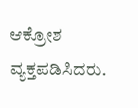ಆಕ್ರೋಶ ವ್ಯಕ್ತಪಡಿಸಿದರು.